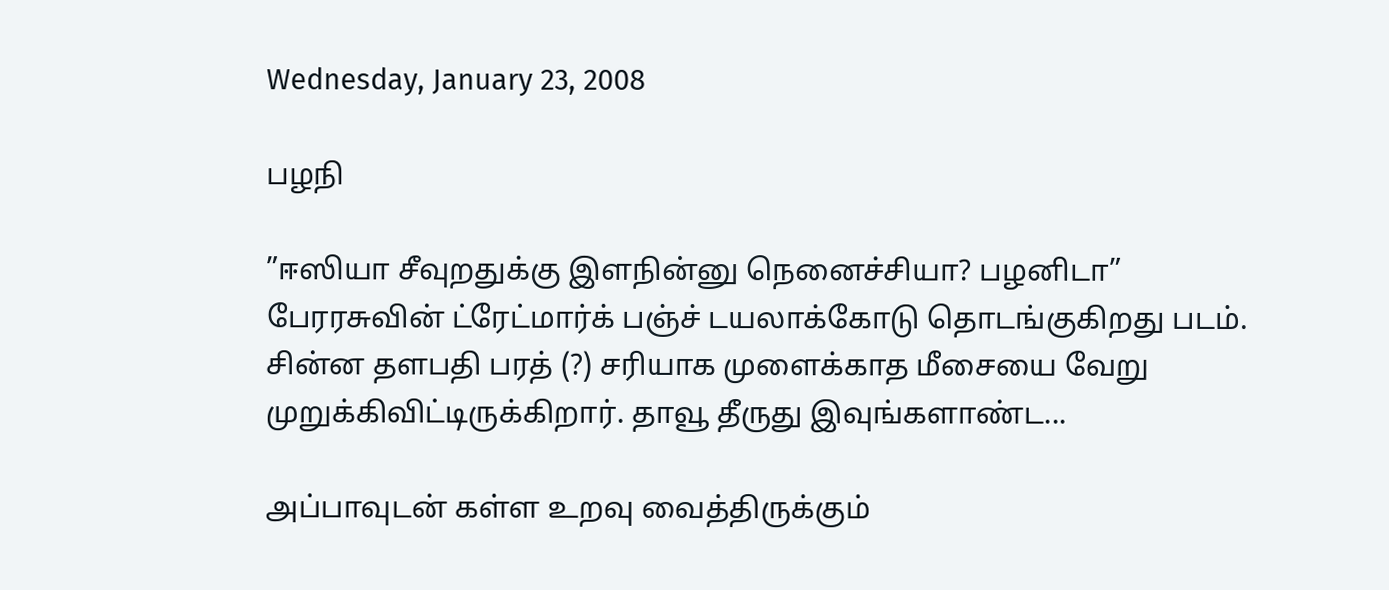Wednesday, January 23, 2008

பழநி

”ஈஸியா சீவுறதுக்கு இளநின்னு நெனைச்சியா? பழனிடா” பேரரசுவின் ட்ரேட்மார்க் பஞ்ச் டயலாக்கோடு தொடங்குகிறது படம். சின்ன தளபதி பரத் (?) சரியாக முளைக்காத மீசையை வேறு முறுக்கிவிட்டிருக்கிறார். தாவூ தீருது இவுங்களாண்ட...

அப்பாவுடன் கள்ள உறவு வைத்திருக்கும்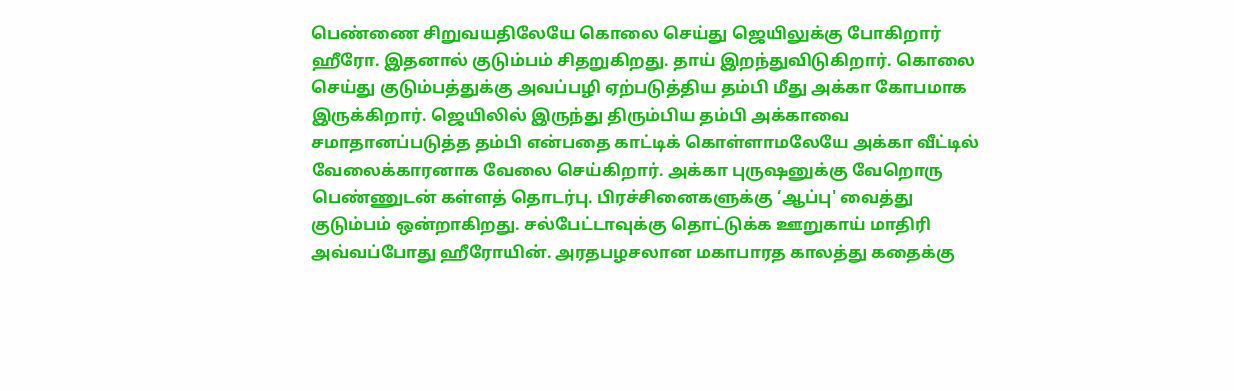பெண்ணை சிறுவயதிலேயே கொலை செய்து ஜெயிலுக்கு போகிறார் ஹீரோ. இதனால் குடும்பம் சிதறுகிறது. தாய் இறந்துவிடுகிறார். கொலை செய்து குடும்பத்துக்கு அவப்பழி ஏற்படுத்திய தம்பி மீது அக்கா கோபமாக இருக்கிறார். ஜெயிலில் இருந்து திரும்பிய தம்பி அக்காவை சமாதானப்படுத்த தம்பி என்பதை காட்டிக் கொள்ளாமலேயே அக்கா வீட்டில் வேலைக்காரனாக வேலை செய்கிறார். அக்கா புருஷனுக்கு வேறொரு பெண்ணுடன் கள்ளத் தொடர்பு. பிரச்சினைகளுக்கு ‘ஆப்பு' வைத்து குடும்பம் ஒன்றாகிறது. சல்பேட்டாவுக்கு தொட்டுக்க ஊறுகாய் மாதிரி அவ்வப்போது ஹீரோயின். அரதபழசலான மகாபாரத காலத்து கதைக்கு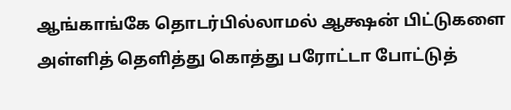ஆங்காங்கே தொடர்பில்லாமல் ஆக்ஷன் பிட்டுகளை அள்ளித் தெளித்து கொத்து பரோட்டா போட்டுத்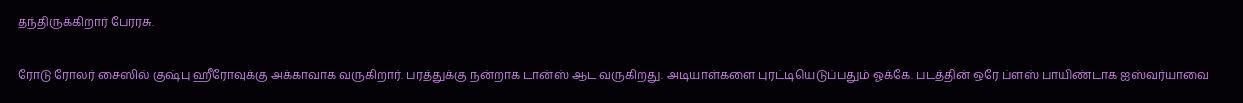தந்திருக்கிறார் பேரரசு.

ரோடு ரோலர் சைஸில் குஷ்பு ஹீரோவுக்கு அக்காவாக வருகிறார். பரத்துக்கு நன்றாக டான்ஸ் ஆட வருகிறது. அடியாள்களை புரட்டியெடுப்பதும் ஓக்கே. படத்தின் ஒரே ப்ளஸ் பாயிண்டாக ஐஸ்வர்யாவை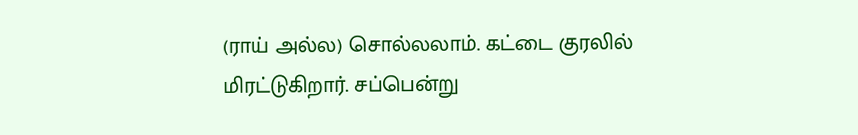(ராய் அல்ல) சொல்லலாம். கட்டை குரலில் மிரட்டுகிறார். சப்பென்று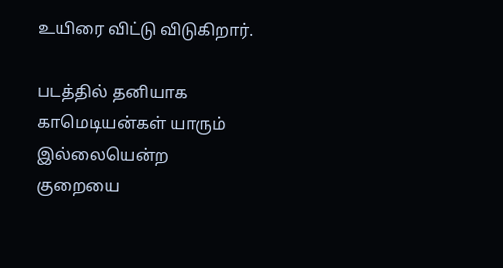உயிரை விட்டு விடுகிறார்.

படத்தில் தனியாக காமெடியன்கள் யாரும் இல்லையென்ற குறையை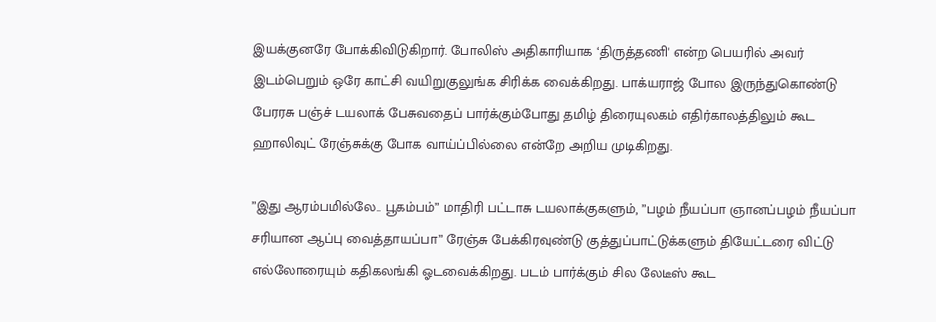இயக்குனரே போக்கிவிடுகிறார். போலிஸ் அதிகாரியாக ‘திருத்தணி' என்ற பெயரில் அவர் இடம்பெறும் ஒரே காட்சி வயிறுகுலுங்க சிரிக்க வைக்கிறது. பாக்யராஜ் போல இருந்துகொண்டு பேரரசு பஞ்ச் டயலாக் பேசுவதைப் பார்க்கும்போது தமிழ் திரையுலகம் எதிர்காலத்திலும் கூட ஹாலிவுட் ரேஞ்சுக்கு போக வாய்ப்பில்லை என்றே அறிய முடிகிறது.

”இது ஆரம்பமில்லே.. பூகம்பம்” மாதிரி பட்டாசு டயலாக்குகளும், ”பழம் நீயப்பா ஞானப்பழம் நீயப்பா சரியான ஆப்பு வைத்தாயப்பா” ரேஞ்சு பேக்கிரவுண்டு குத்துப்பாட்டுக்களும் தியேட்டரை விட்டு எல்லோரையும் கதிகலங்கி ஓடவைக்கிறது. படம் பார்க்கும் சில லேடீஸ் கூட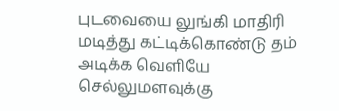புடவையை லுங்கி மாதிரி மடித்து கட்டிக்கொண்டு தம் அடிக்க வெளியே செல்லுமளவுக்கு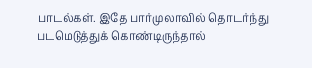பாடல்கள். இதே பார்முலாவில் தொடர்ந்து படமெடுத்துக் கொண்டிருந்தால்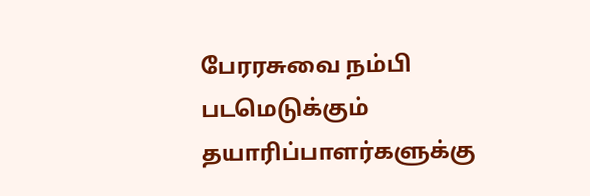பேரரசுவை நம்பி படமெடுக்கும் தயாரிப்பாளர்களுக்கு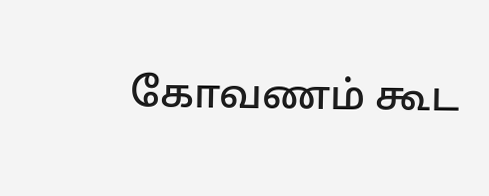கோவணம் கூட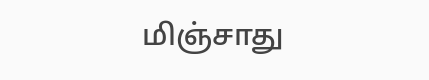மிஞ்சாது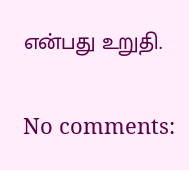என்பது உறுதி.

No comments: